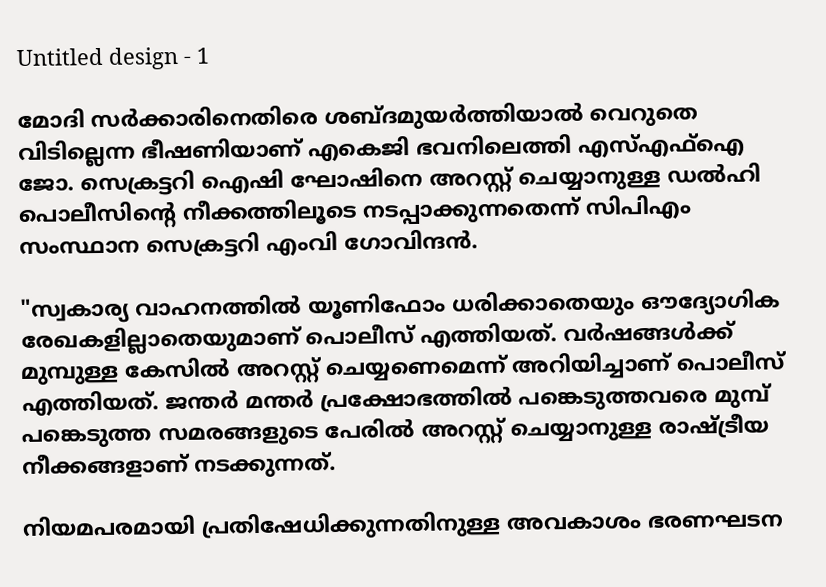Untitled design - 1

മോദി സർക്കാരിനെതിരെ ശബ്ദമുയർത്തിയാൽ വെറുതെ വിടില്ലെന്ന ഭീഷണിയാണ് എകെജി ഭവനിലെത്തി എസ്എഫ്ഐ ജോ. സെക്രട്ടറി ഐഷി ഘോഷിനെ അറസ്റ്റ് ചെയ്യാനുള്ള ഡൽഹി പൊലീസിൻ്റെ നീക്കത്തിലൂടെ നടപ്പാക്കുന്നതെന്ന് സിപിഎം സംസ്ഥാന സെക്രട്ടറി എംവി ഗോവിന്ദന്‍.

"സ്വകാര്യ വാഹനത്തിൽ യൂണിഫോം ധരിക്കാതെയും ഔദ്യോഗിക രേഖകളില്ലാതെയുമാണ് പൊലീസ് എത്തിയത്. വർഷങ്ങൾക്ക് മുമ്പുള്ള കേസിൽ അറസ്റ്റ് ചെയ്യണെമെന്ന് അറിയിച്ചാണ് പൊലീസ് എത്തിയത്. ജന്തർ മന്തർ പ്രക്ഷോഭത്തിൽ പങ്കെടുത്തവരെ മുമ്പ് പങ്കെടുത്ത സമരങ്ങളുടെ പേരിൽ അറസ്റ്റ് ചെയ്യാനുള്ള രാഷ്ട്രീയ നീക്കങ്ങളാണ് നടക്കുന്നത്.

നിയമപരമായി പ്രതിഷേധിക്കുന്നതിനുള്ള അവകാശം ഭരണഘടന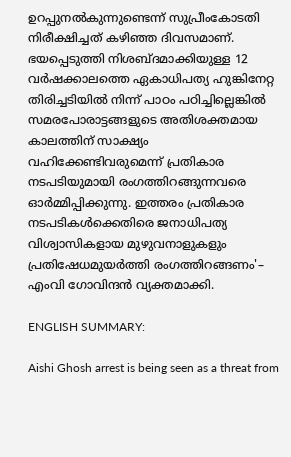ഉറപ്പുനൽകുന്നുണ്ടെന്ന് സുപ്രീംകോടതി നിരീക്ഷിച്ചത് കഴിഞ്ഞ ദിവസമാണ്. ഭയപ്പെടുത്തി നിശബ്ദമാക്കിയുള്ള 12 വർഷക്കാലത്തെ ഏകാധിപത്യ ഹുങ്കിനേറ്റ തിരിച്ചടിയിൽ നിന്ന് പാഠം പഠിച്ചില്ലെങ്കിൽ സമരപോരാട്ടങ്ങളുടെ അതിശക്തമായ കാലത്തിന് സാക്ഷ്യം വഹിക്കേണ്ടിവരുമെന്ന് പ്രതികാര നടപടിയുമായി രംഗത്തിറങ്ങുന്നവരെ ഓർമ്മിപ്പിക്കുന്നു. ഇത്തരം പ്രതികാര നടപടികൾക്കെതിരെ ജനാധിപത്യ വിശ്വാസികളായ മുഴുവനാളുകളും പ്രതിഷേധമുയർത്തി രംഗത്തിറങ്ങണം'– എംവി ഗോവിന്ദന്‍ വ്യക്തമാക്കി.

ENGLISH SUMMARY:

Aishi Ghosh arrest is being seen as a threat from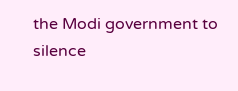the Modi government to silence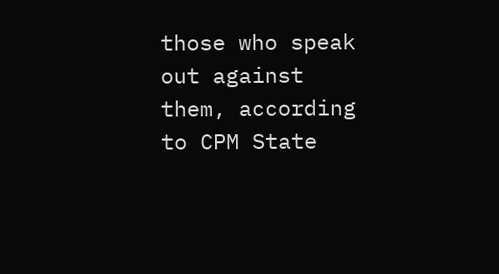those who speak out against them, according to CPM State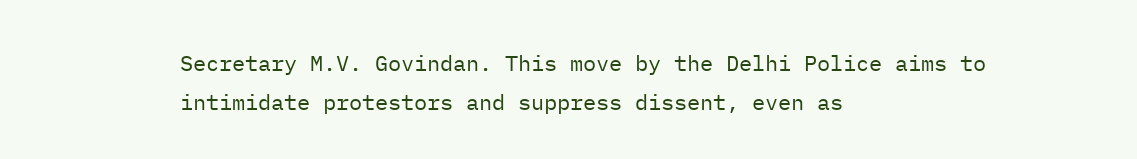Secretary M.V. Govindan. This move by the Delhi Police aims to intimidate protestors and suppress dissent, even as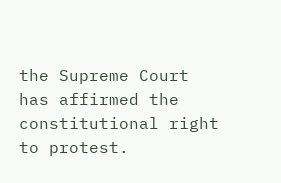the Supreme Court has affirmed the constitutional right to protest.